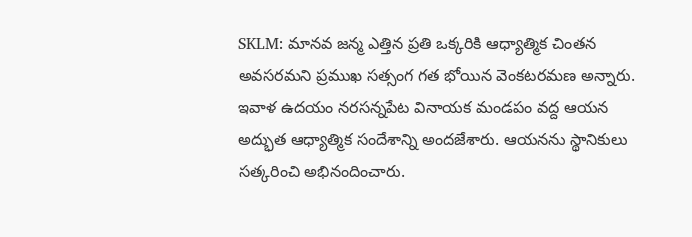SKLM: మానవ జన్మ ఎత్తిన ప్రతి ఒక్కరికి ఆధ్యాత్మిక చింతన అవసరమని ప్రముఖ సత్సంగ గత భోయిన వెంకటరమణ అన్నారు. ఇవాళ ఉదయం నరసన్నపేట వినాయక మండపం వద్ద ఆయన అద్భుత ఆధ్యాత్మిక సందేశాన్ని అందజేశారు. ఆయనను స్థానికులు సత్కరించి అభినందించారు.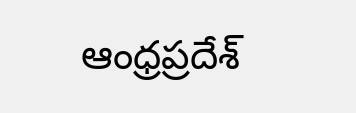ఆంధ్రప్రదేశ్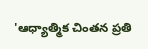'ఆధ్యాత్మిక చింతన ప్రతి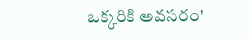ఒక్కరికి అవసరం'